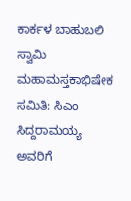ಕಾರ್ಕಳ ಬಾಹುಬಲಿ ಸ್ವಾಮಿ ಮಹಾಮಸ್ತಕಾಭಿಷೇಕ ಸಮಿತಿ: ಸಿಎಂ ಸಿದ್ದರಾಮಯ್ಯ ಅವರಿಗೆ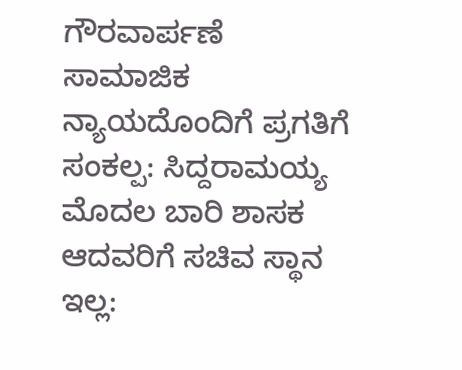ಗೌರವಾರ್ಪಣೆ
ಸಾಮಾಜಿಕ ನ್ಯಾಯದೊಂದಿಗೆ ಪ್ರಗತಿಗೆ ಸಂಕಲ್ಪ: ಸಿದ್ದರಾಮಯ್ಯ
ಮೊದಲ ಬಾರಿ ಶಾಸಕ ಆದವರಿಗೆ ಸಚಿವ ಸ್ಥಾನ ಇಲ್ಲ: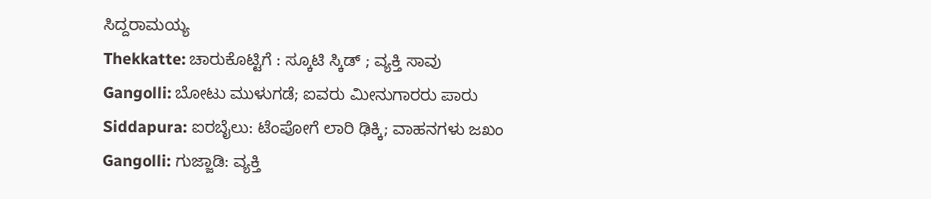ಸಿದ್ದರಾಮಯ್ಯ
Thekkatte: ಚಾರುಕೊಟ್ಟಿಗೆ : ಸ್ಕೂಟಿ ಸ್ಕಿಡ್ ; ವ್ಯಕ್ತಿ ಸಾವು
Gangolli: ಬೋಟು ಮುಳುಗಡೆ; ಐವರು ಮೀನುಗಾರರು ಪಾರು
Siddapura: ಐರಬೈಲು: ಟೆಂಪೋಗೆ ಲಾರಿ ಢಿಕ್ಕಿ; ವಾಹನಗಳು ಜಖಂ
Gangolli: ಗುಜ್ಜಾಡಿ: ವ್ಯಕ್ತಿ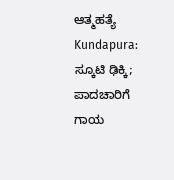ಆತ್ಮಹತ್ಯೆ
Kundapura: ಸ್ಕೂಟಿ ಢಿಕ್ಕಿ; ಪಾದಚಾರಿಗೆ ಗಾಯ